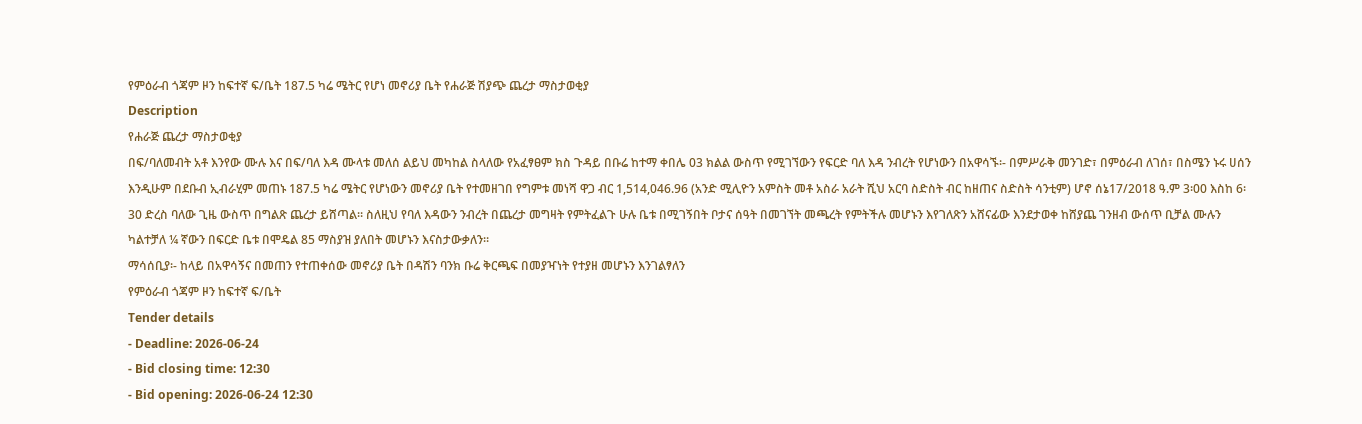የምዕራብ ጎጃም ዞን ከፍተኛ ፍ/ቤት 187.5 ካሬ ሜትር የሆነ መኖሪያ ቤት የሐራጅ ሽያጭ ጨረታ ማስታወቂያ
Description
የሐራጅ ጨረታ ማስታወቂያ
በፍ/ባለመብት አቶ እንየው ሙሉ እና በፍ/ባለ እዳ ሙላቱ መለሰ ልይህ መካከል ስላለው የአፈፃፀም ክስ ጉዳይ በቡሬ ከተማ ቀበሌ 03 ክልል ውስጥ የሚገኘውን የፍርድ ባለ እዳ ንብረት የሆነውን በአዋሳኙ፡- በምሥራቅ መንገድ፣ በምዕራብ ለገሰ፣ በስሜን ኑሩ ሀሰን እንዲሁም በደቡብ ኢብራሂም መጠኑ 187.5 ካሬ ሜትር የሆነውን መኖሪያ ቤት የተመዘገበ የግምቱ መነሻ ዋጋ ብር 1,514,046.96 (አንድ ሚሊዮን አምስት መቶ አስራ አራት ሺህ አርባ ስድስት ብር ከዘጠና ስድስት ሳንቲም) ሆኖ ሰኔ17/2018 ዓ.ም 3፡00 እስከ 6፡30 ድረስ ባለው ጊዜ ውስጥ በግልጽ ጨረታ ይሸጣል። ስለዚህ የባለ እዳውን ንብረት በጨረታ መግዛት የምትፈልጉ ሁሉ ቤቱ በሚገኝበት ቦታና ሰዓት በመገኘት መጫረት የምትችሉ መሆኑን እየገለጽን አሸናፊው እንደታወቀ ከሸያጨ ገንዘብ ውሰጥ ቢቻል ሙሉን ካልተቻለ ¼ ኛውን በፍርድ ቤቱ በሞዴል 85 ማስያዝ ያለበት መሆኑን እናስታውቃለን።
ማሳሰቢያ፡- ከላይ በአዋሳኝና በመጠን የተጠቀሰው መኖሪያ ቤት በዳሽን ባንክ ቡሬ ቅርጫፍ በመያዣነት የተያዘ መሆኑን እንገልፃለን
የምዕራብ ጎጃም ዞን ከፍተኛ ፍ/ቤት
Tender details
- Deadline: 2026-06-24
- Bid closing time: 12:30
- Bid opening: 2026-06-24 12:30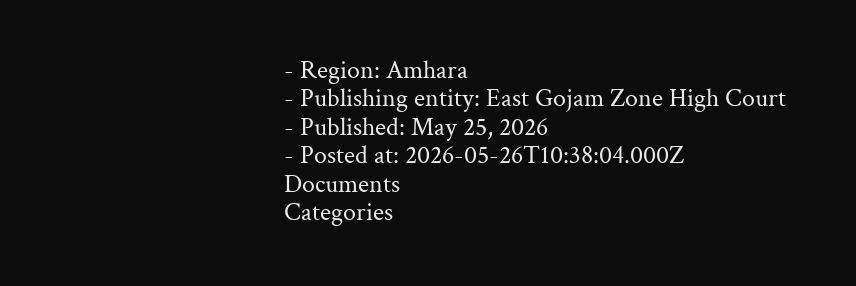- Region: Amhara
- Publishing entity: East Gojam Zone High Court
- Published: May 25, 2026
- Posted at: 2026-05-26T10:38:04.000Z
Documents
Categories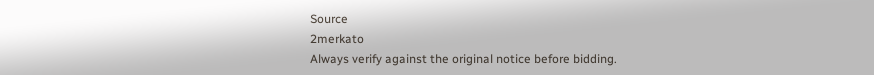Source
2merkato
Always verify against the original notice before bidding.